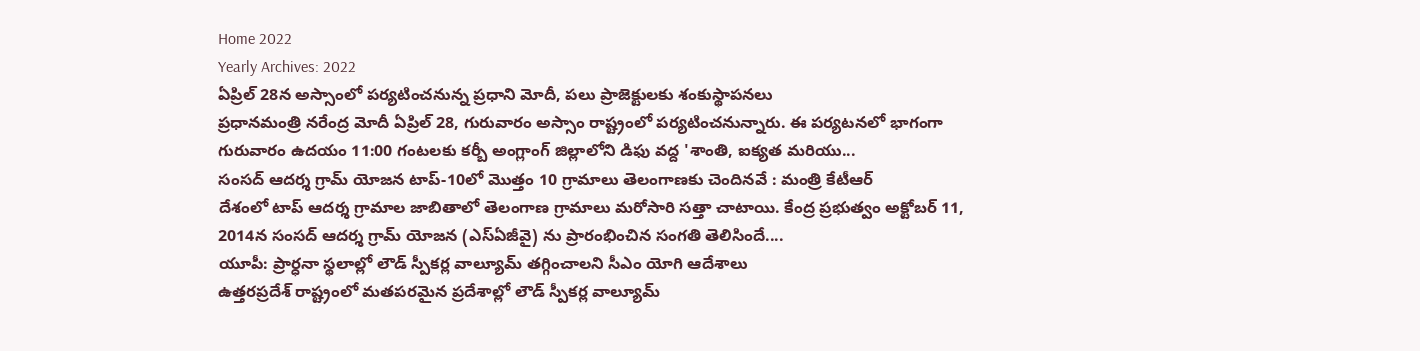Home 2022
Yearly Archives: 2022
ఏప్రిల్ 28న అస్సాంలో పర్యటించనున్న ప్రధాని మోదీ, పలు ప్రాజెక్టులకు శంకుస్థాపనలు
ప్రధానమంత్రి నరేంద్ర మోదీ ఏప్రిల్ 28, గురువారం అస్సాం రాష్ట్రంలో పర్యటించనున్నారు. ఈ పర్యటనలో భాగంగా గురువారం ఉదయం 11:00 గంటలకు కర్బీ అంగ్లాంగ్ జిల్లాలోని డిఫు వద్ద 'శాంతి, ఐక్యత మరియు...
సంసద్ ఆదర్శ గ్రామ్ యోజన టాప్-10లో మొత్తం 10 గ్రామాలు తెలంగాణకు చెందినవే : మంత్రి కేటీఆర్
దేశంలో టాప్ ఆదర్శ గ్రామాల జాబితాలో తెలంగాణ గ్రామాలు మరోసారి సత్తా చాటాయి. కేంద్ర ప్రభుత్వం అక్టోబర్ 11, 2014న సంసద్ ఆదర్శ గ్రామ్ యోజన (ఎస్ఏజీవై) ను ప్రారంభించిన సంగతి తెలిసిందే....
యూపీ: ప్రార్ధనా స్థలాల్లో లౌడ్ స్పీకర్ల వాల్యూమ్ తగ్గించాలని సీఎం యోగి ఆదేశాలు
ఉత్తరప్రదేశ్ రాష్ట్రంలో మతపరమైన ప్రదేశాల్లో లౌడ్ స్పీకర్ల వాల్యూమ్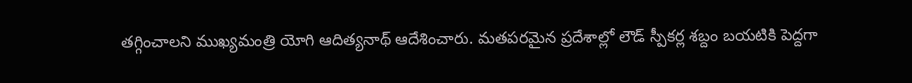తగ్గించాలని ముఖ్యమంత్రి యోగి ఆదిత్యనాథ్ ఆదేశించారు. మతపరమైన ప్రదేశాల్లో లౌడ్ స్పీకర్ల శబ్దం బయటికి పెద్దగా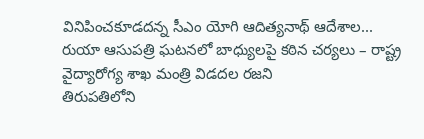వినిపించకూడదన్న సీఎం యోగి ఆదిత్యనాథ్ ఆదేశాల...
రుయా ఆసుపత్రి ఘటనలో బాధ్యులపై కఠిన చర్యలు – రాష్ట్ర వైద్యారోగ్య శాఖ మంత్రి విడదల రజని
తిరుపతిలోని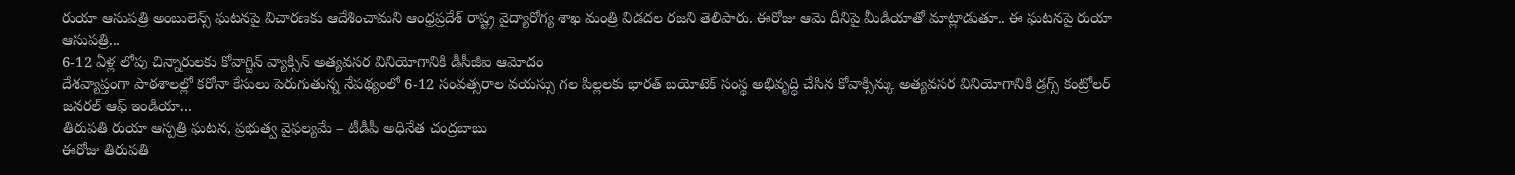రుయా ఆసుపత్రి అంబులెన్స్ ఘటనపై విచారణకు ఆదేశించామని ఆంధ్రప్రదేశ్ రాష్ట్ర వైద్యారోగ్య శాఖ మంత్రి విడదల రజని తెలిపారు. ఈరోజు ఆమె దీనిపై మీడియాతో మాట్లాడుతూ.. ఈ ఘటనపై రుయా ఆసుపత్రి...
6-12 ఏళ్ల లోపు చిన్నారులకు కోవాగ్జిన్ వ్యాక్సిన్ అత్యవసర వినియోగానికి డీసీజీఐ ఆమోదం
దేశవ్యాప్తంగా పాఠశాలల్లో కరోనా కేసులు పెరుగుతున్న నేపథ్యంలో 6-12 సంవత్సరాల వయస్సు గల పిల్లలకు భారత్ బయోటెక్ సంస్థ అభివృద్ధి చేసిన కోవాక్సిన్కు అత్యవసర వినియోగానికి డ్రగ్స్ కంట్రోలర్ జనరల్ ఆఫ్ ఇండియా...
తిరుపతి రుయా ఆస్పత్రి ఘటన, ప్రభుత్వ వైఫల్యమే – టీడీపీ అధినేత చంద్రబాబు
ఈరోజు తిరుపతి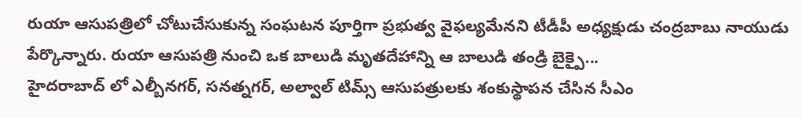రుయా ఆసుపత్రిలో చోటుచేసుకున్న సంఘటన పూర్తిగా ప్రభుత్వ వైఫల్యమేనని టీడీపీ అధ్యక్షుడు చంద్రబాబు నాయుడు పేర్కొన్నారు. రుయా ఆసుపత్రి నుంచి ఒక బాలుడి మృతదేహాన్ని ఆ బాలుడి తండ్రి బైక్పై...
హైదరాబాద్ లో ఎల్బీనగర్, సనత్నగర్, అల్వాల్ టిమ్స్ ఆసుపత్రులకు శంకుస్థాపన చేసిన సీఎం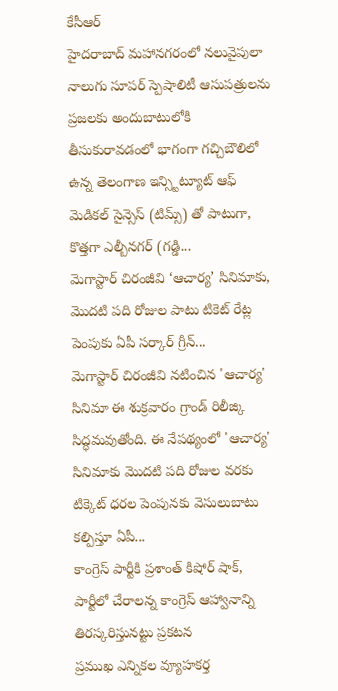కేసీఆర్
హైదరాబాద్ మహానగరంలో నలువైపులా నాలుగు సూపర్ స్పెషాలిటీ ఆసుపత్రులను ప్రజలకు అందుబాటులోకి తీసుకురావడంలో భాగంగా గచ్చిబౌలిలో ఉన్న తెలంగాణ ఇన్స్టిట్యూట్ ఆఫ్ మెడికల్ సైన్సెస్ (టిమ్స్) తో పాటుగా, కొత్తగా ఎల్బీనగర్ (గడ్డి...
మెగాస్టార్ చిరంజీవి ‘ఆచార్య’ సినిమాకు, మొదటి పది రోజుల పాటు టికెట్ రేట్ల పెంపుకు ఏపీ సర్కార్ గ్రీన్...
మెగాస్టార్ చిరంజీవి నటించిన 'ఆచార్య' సినిమా ఈ శుక్రవారం గ్రాండ్ రిలీజ్కి సిద్ధమవుతోంది. ఈ నేపథ్యంలో 'ఆచార్య' సినిమాకు మొదటి పది రోజుల వరకు టిక్కెట్ ధరల పెంపునకు వెసులుబాటు కల్పిస్తూ ఏపీ...
కాంగ్రెస్ పార్టీకి ప్రశాంత్ కిషోర్ షాక్, పార్టీలో చేరాలన్న కాంగ్రెస్ ఆహ్వానాన్ని తిరస్కరిస్తునట్టు ప్రకటన
ప్రముఖ ఎన్నికల వ్యూహకర్త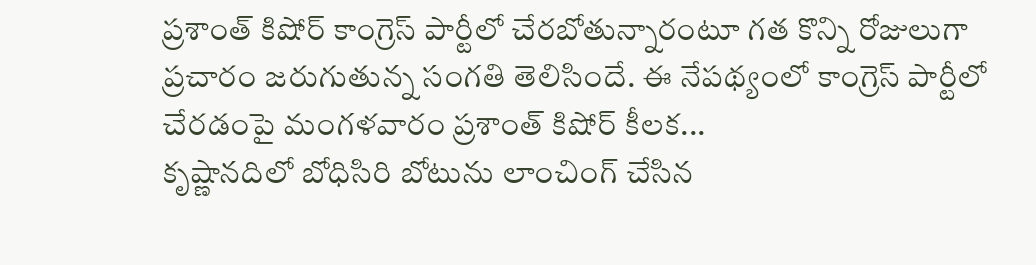ప్రశాంత్ కిషోర్ కాంగ్రెస్ పార్టీలో చేరబోతున్నారంటూ గత కొన్ని రోజులుగా ప్రచారం జరుగుతున్న సంగతి తెలిసిందే. ఈ నేపథ్యంలో కాంగ్రెస్ పార్టీలో చేరడంపై మంగళవారం ప్రశాంత్ కిషోర్ కీలక...
కృష్ణానదిలో బోధిసిరి బోటును లాంచింగ్ చేసిన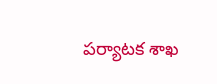పర్యాటక శాఖ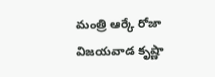మంత్రి ఆర్కే రోజా
విజయవాడ కృష్ణా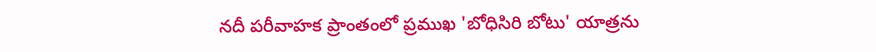నదీ పరీవాహక ప్రాంతంలో ప్రముఖ 'బోధిసిరి బోటు' యాత్రను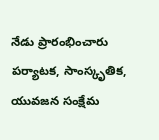నేడు ప్రారంభించారు పర్యాటక, సాంస్కృతిక, యువజన సంక్షేమ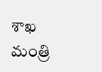శాఖ మంత్రి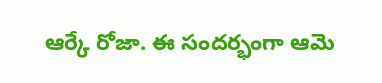ఆర్కే రోజా. ఈ సందర్భంగా ఆమె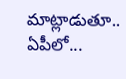మాట్లాడుతూ.. ఏపీలో...